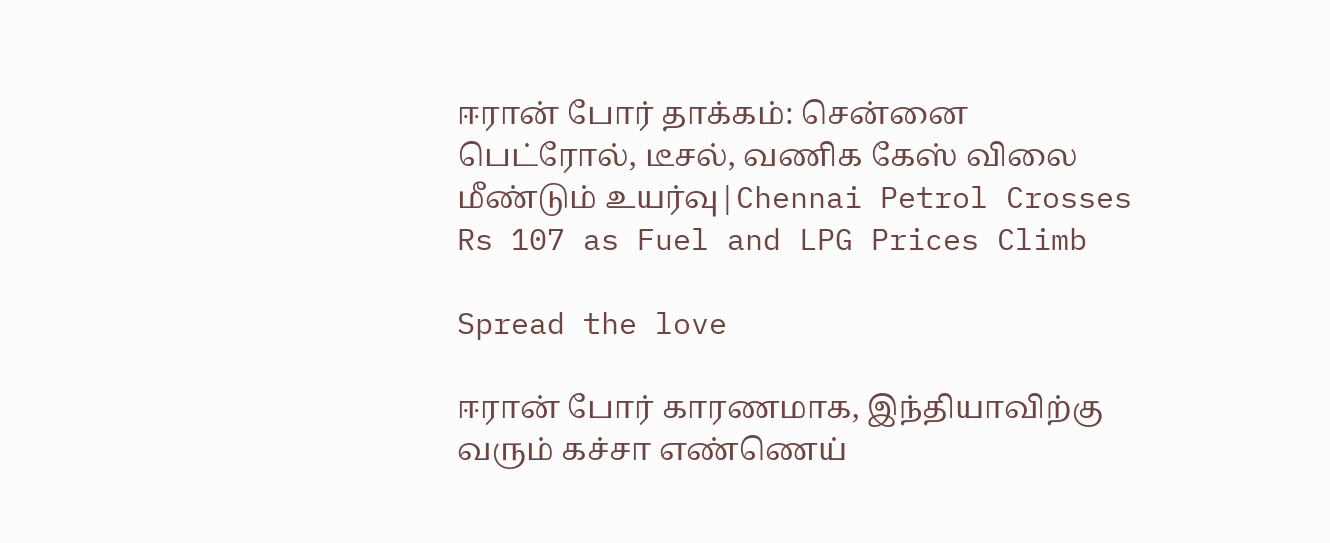ஈரான் போர் தாக்கம்: சென்னை பெட்ரோல், டீசல், வணிக கேஸ் விலை மீண்டும் உயர்வு|Chennai Petrol Crosses Rs 107 as Fuel and LPG Prices Climb

Spread the love

ஈரான் போர் காரணமாக, இந்தியாவிற்கு வரும் கச்சா எண்ணெய்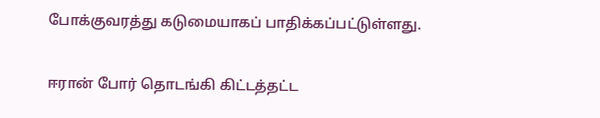போக்குவரத்து கடுமையாகப் பாதிக்கப்பட்டுள்ளது.

ஈரான் போர் தொடங்கி கிட்டத்தட்ட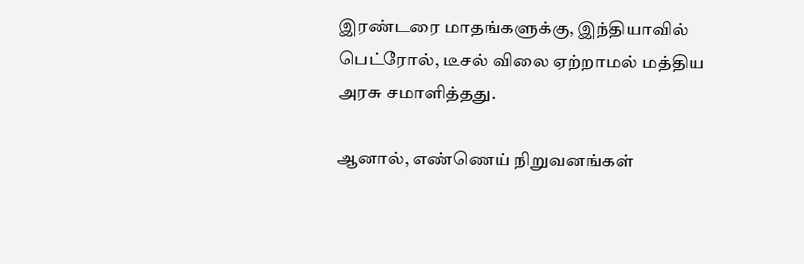இரண்டரை மாதங்களுக்கு, இந்தியாவில் பெட்ரோல், டீசல் விலை ஏற்றாமல் மத்திய அரசு சமாளித்தது.

ஆனால், எண்ணெய் நிறுவனங்கள்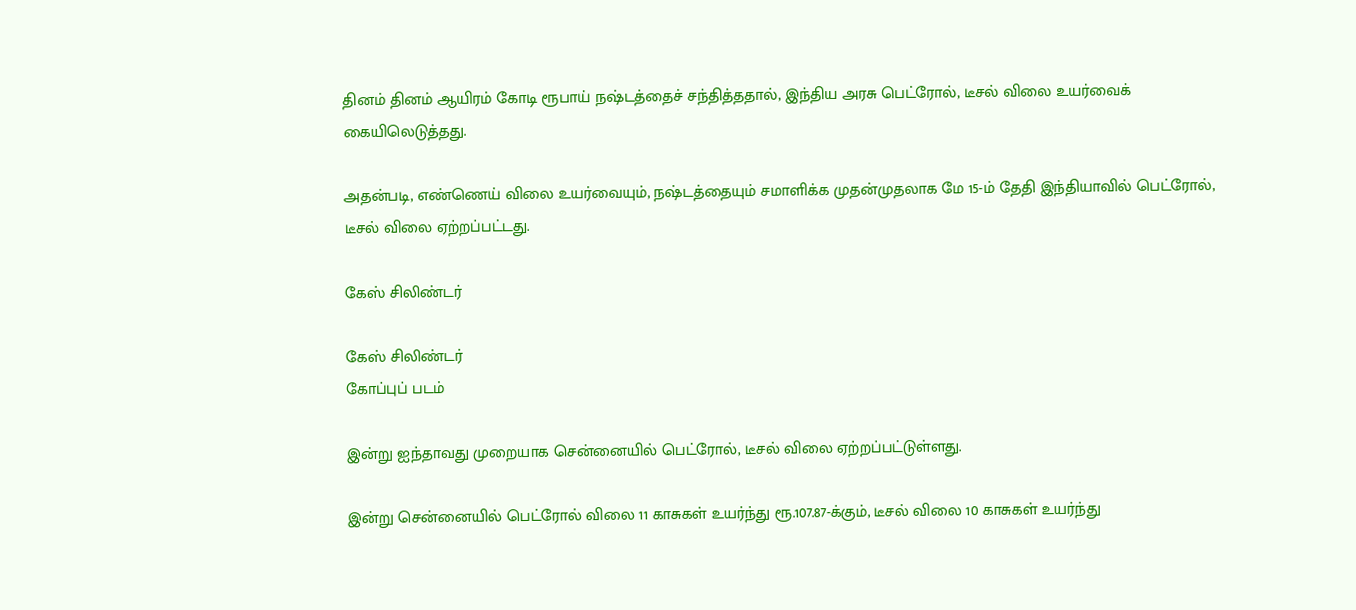தினம் தினம் ஆயிரம் கோடி ரூபாய் நஷ்டத்தைச் சந்தித்ததால், இந்திய அரசு பெட்ரோல், டீசல் விலை உயர்வைக் கையிலெடுத்தது.

அதன்படி, எண்ணெய் விலை உயர்வையும், நஷ்டத்தையும் சமாளிக்க முதன்முதலாக மே 15-ம் தேதி இந்தியாவில் பெட்ரோல், டீசல் விலை ஏற்றப்பட்டது.

கேஸ் சிலிண்டர்

கேஸ் சிலிண்டர்
கோப்புப் படம்

இன்று ஐந்தாவது முறையாக சென்னையில் பெட்ரோல், டீசல் விலை ஏற்றப்பட்டுள்ளது.

இன்று சென்னையில் பெட்ரோல் விலை 11 காசுகள் உயர்ந்து ரூ.107.87-க்கும், டீசல் விலை 10 காசுகள் உயர்ந்து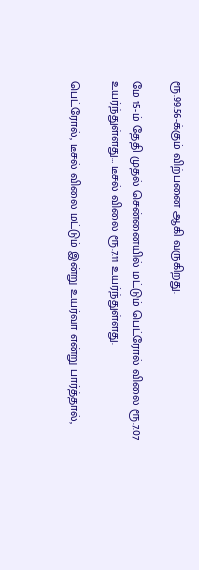ரூ.99.56-க்கும் விற்பனை ஆகி வருகிறது.

மே 15-ம் தேதி முதல் சென்னையில் மட்டும் பெட்ரோல் விலை ரூ.7.07 உயர்ந்துள்ளது… டீசல் விலை ரூ.7.11 உயர்ந்துள்ளது.

பெட்ரோல், டீசல் விலை மட்டும் இன்று உயர்வா என்று பார்த்தால்,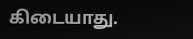கிடையாது.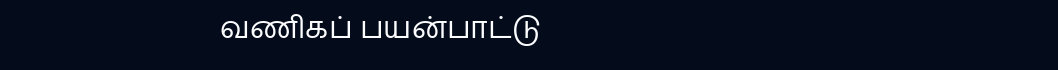வணிகப் பயன்பாட்டு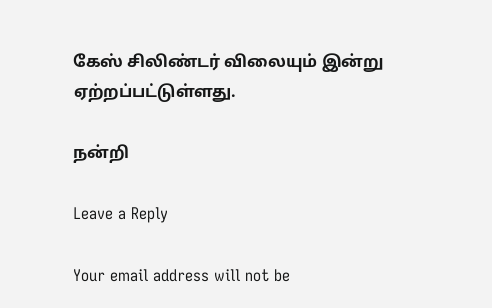கேஸ் சிலிண்டர் விலையும் இன்று ஏற்றப்பட்டுள்ளது.

நன்றி

Leave a Reply

Your email address will not be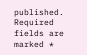published. Required fields are marked *